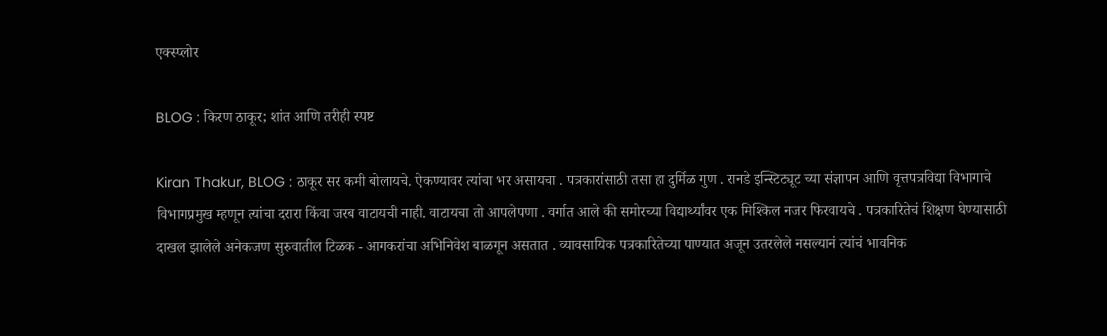एक्स्प्लोर

BLOG : किरण ठाकूर; शांत आणि तरीही स्पष्ट

Kiran Thakur, BLOG : ठाकूर सर कमी बोलायचे. ऐकण्यावर त्यांचा भर असायचा . पत्रकारांसाठी तसा हा दुर्मिळ गुण . रानडे इन्स्टिट्यूट च्या संज्ञापन आणि वृत्तपत्रविद्या विभागाचे विभागप्रमुख म्हणून त्यांचा दरारा किंवा जरब वाटायची नाही. वाटायचा तो आपलेपणा . वर्गात आले की समोरच्या विद्यार्थ्यांवर एक मिश्किल नजर फिरवायचे . पत्रकारितेचं शिक्षण घेण्यासाठी दाखल झालेले अनेकजण सुरुवातील टिळक - आगकरांचा अभिनिवेश बाळगून असतात . व्यावसायिक पत्रकारितेच्या पाण्यात अजून उतरलेले नसल्यानं त्यांचं भावनिक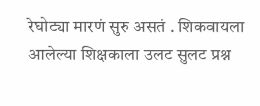रेघोट्या मारणं सुरु असतं . शिकवायला आलेल्या शिक्षकाला उलट सुलट प्रश्न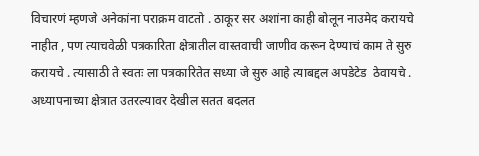विचारणं म्हणजे अनेकांना पराक्रम वाटतो . ठाकूर सर अशांना काही बोलून नाउमेद करायचे नाहीत , पण त्याचवेळी पत्रकारिता क्षेत्रातील वास्तवाची जाणीव करून देण्याचं काम ते सुरु करायचे . त्यासाठी ते स्वतः ला पत्रकारितेत सध्या जे सुरु आहे त्याबद्दल अपडेटेड  ठेवायचे . अध्यापनाच्या क्षेत्रात उतरल्यावर देखील सतत बदलत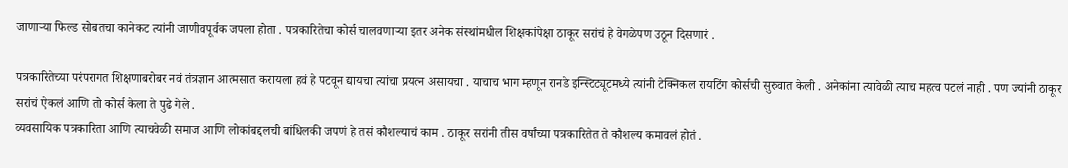जाणाऱ्या फिल्ड सोबतचा कानेकट त्यांनी जाणीवपूर्वक जपला होता . पत्रकारितेचा कोर्स चालवणाऱ्या इतर अनेक संस्थांमधील शिक्षकांपेक्षा ठाकूर सरांचं हे वेगळेपण उठून दिसणारं .

पत्रकारितेच्या परंपरागत शिक्षणाबरोबर नवं तंत्रज्ञान आत्मसात करायला हवं हे पटवून द्यायचा त्यांचा प्रयत्न असायचा . याचाच भाग म्हणून रानडे इन्स्टिट्यूटमध्ये त्यांनी टेक्निकल रायटिंग कोर्सची सुरुवात केली . अनेकांना त्यावेळी त्याच महत्व पटलं नाही . पण ज्यांनी ठाकूर सरांचं ऐकलं आणि तो कोर्स केला ते पुढे गेले .
व्यवसायिक पत्रकारिता आणि त्याचवेळी समाज आणि लोकांबद्दलची बांधिलकी जपणं हे तसं कौशल्याचं काम . ठाकूर सरांनी तीस वर्षांच्या पत्रकारितेत ते कौशल्य कमावलं होतं .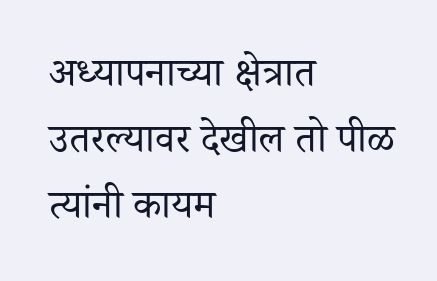अध्यापनाच्या क्षेत्रात उतरल्यावर देखील तो पीळ त्यांनी कायम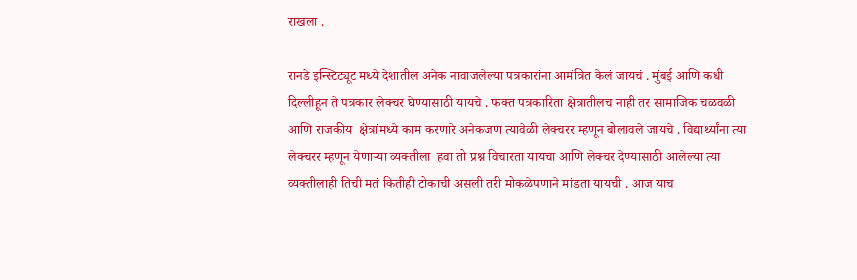राखला .

रानडे इन्स्टिट्यूट मध्ये देशातील अनेक नावाजलेल्या पत्रकारांना आमंत्रित केलं जायचं . मुंबई आणि कधी दिल्लीहून ते पत्रकार लेक्चर घेण्यासाठी यायचे . फक्त पत्रकारिता क्षेत्रातीलच नाही तर सामाजिक चळवळी आणि राजकीय  क्षेत्रांमध्ये काम करणारे अनेकजण त्यावेळी लेक्चरर म्हणून बोलावले जायचे . विद्यार्थ्यांना त्या लेक्चरर म्हणून येणाऱ्या व्यक्तीला  हवा तो प्रश्न विचारता यायचा आणि लेक्चर देण्यासाठी आलेल्या त्या व्यक्तीलाही तिची मतं कितीही टोकाची असली तरी मोकळेपणाने मांडता यायची . आज याच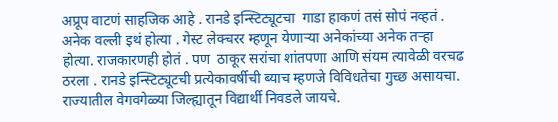अप्रूप वाटणं साहजिक आहे . रानडे इन्स्टिट्यूटचा  गाडा हाकणं तसं सोपं नव्हतं . अनेक वल्ली इथं होत्या . गेस्ट लेक्चरर म्हणून येणाऱ्या अनेकांच्या अनेक तऱ्हा होत्या. राजकारणही होतं . पण  ठाकूर सरांचा शांतपणा आणि संयम त्यावेळी वरचढ ठरला . रानडे इन्स्टिट्यूटची प्रत्येकावर्षीची ब्याच म्हणजे विविधतेचा गुच्छ असायचा. राज्यातील वेगवगेळ्या जिल्ह्यातून विद्यार्थी निवडले जायचे.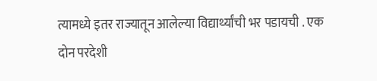त्यामध्ये इतर राज्यातून आलेल्या विद्यार्थ्यांची भर पडायची . एक दोन परदेशी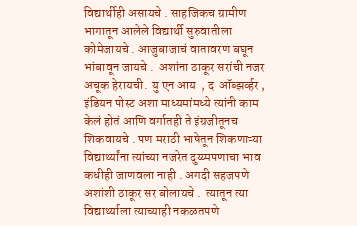विद्यार्थीही असायचे . साहजिकच ग्रामीण भागातून आलेले विद्यार्थी सुरुवातीला कोमेजायचे . आजुबाजाचं वातावरण बघून भांबावून जायचे .  अशांना ठाकूर सरांची नजर अचूक हेरायची.  यु एन आय  , द  ऑब्झर्व्हर , इंडियन पोस्ट अशा माध्यमांमध्ये त्यांनी काम केलं होतं आणि वर्गातही ते इंग्रजीतूनच शिकवायचे . पण मराठी भाषेतून शिकणाऱ्या विद्यार्थ्यांना त्यांच्या नजरेत दुय्य्मपणाचा भाव कधीही जाणवला नाही . अगदी सहजपणे अशांशी ठाकूर सर बोलायचे .  त्यातून त्या विद्यार्थ्याला त्याच्याही नकळतपणे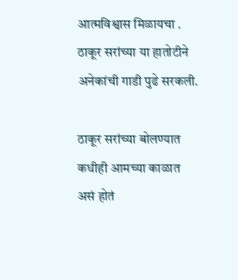आत्मविश्वास मिळायचा . ठाकूर सरांच्या या हातोटीने अनेकांची गाडी पुढे सरकली.

ठाकूर सरांच्या बोलण्यात कधीही आमच्या काळात असं होतं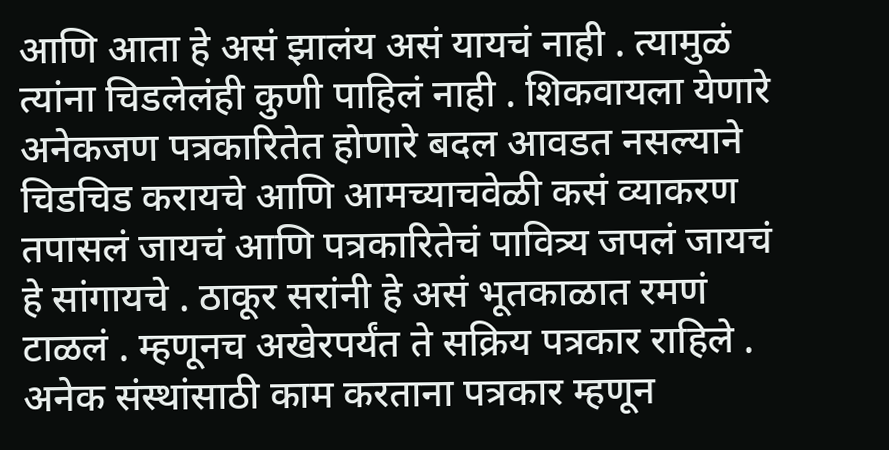आणि आता हे असं झालंय असं यायचं नाही . त्यामुळं त्यांना चिडलेलंही कुणी पाहिलं नाही . शिकवायला येणारे अनेकजण पत्रकारितेत होणारे बदल आवडत नसल्याने चिडचिड करायचे आणि आमच्याचवेळी कसं व्याकरण तपासलं जायचं आणि पत्रकारितेचं पावित्र्य जपलं जायचं हे सांगायचे . ठाकूर सरांनी हे असं भूतकाळात रमणं टाळलं . म्हणूनच अखेरपर्यंत ते सक्रिय पत्रकार राहिले . अनेक संस्थांसाठी काम करताना पत्रकार म्हणून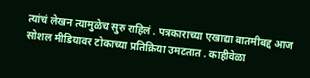त्यांचं लेखन त्यामुळेच सुरु राहिलं . पत्रकाराच्या एखाद्या बातमीबद्द आज सोशल मीडियावर टोकाच्या प्रतिक्रिया उमटतात . काहीवेळा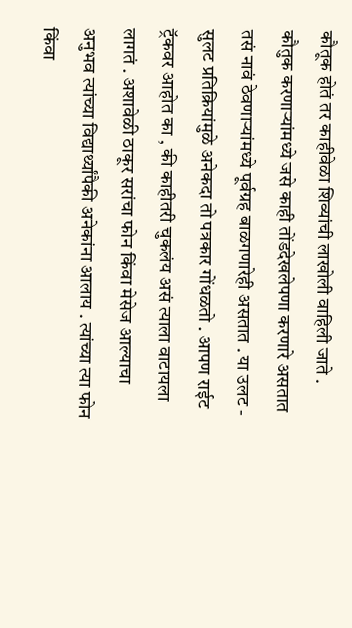कौतूक होतं तर काहीवेळा शिव्यांची लाखोली वाहिली जाते . कौतुक करणाऱ्यांमध्ये जसे काही तोंडदेखलेपणा करणारे असतात तसं नावं ठेवणाऱ्यांमध्ये पूर्वग्रह बाळगणारेही असतात . या उलट - सुलट प्रतिक्रियांमुळे अनेकदा तो पत्रकार गोंधळतो . आपण राईट ट्रॅकवर आहोत का , की काहीतरी चुकलंय असं त्याला वाटायला लागतं . अशावेळी ठाकूर सरांचा फोन किंवा मेसेज आल्याचा अनुभव त्यांच्या विद्यार्थ्यांपैकी अनेकांना आलाय . त्यांच्या त्या फोन किंवा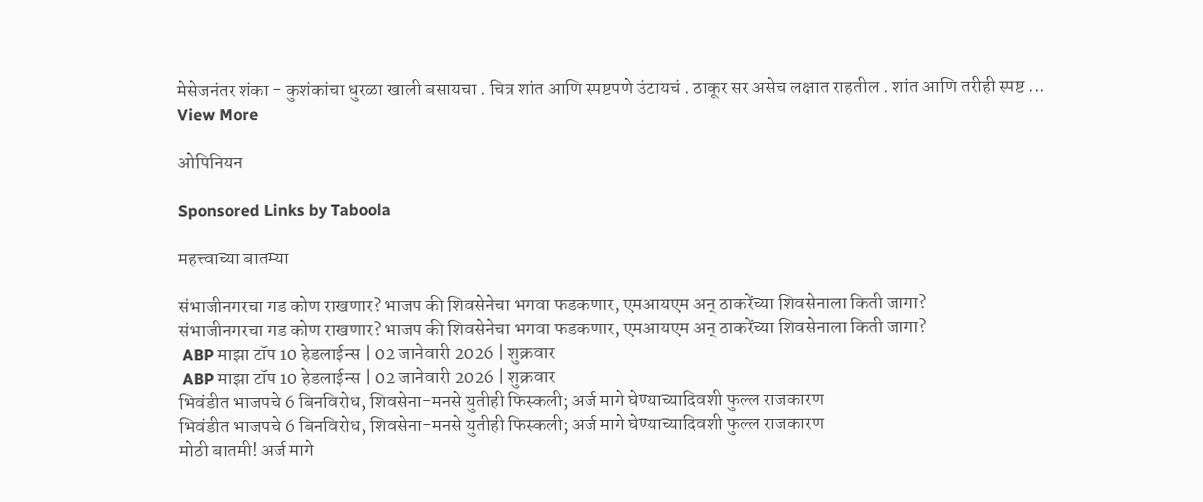मेसेजनंतर शंका - कुशंकांचा धुरळा खाली बसायचा . चित्र शांत आणि स्पष्टपणे उंटायचं . ठाकूर सर असेच लक्षात राहतील . शांत आणि तरीही स्पष्ट ...
View More

ओपिनियन

Sponsored Links by Taboola

महत्त्वाच्या बातम्या

संभाजीनगरचा गड कोण राखणार? भाजप की शिवसेनेचा भगवा फडकणार, एमआयएम अन् ठाकरेंच्या शिवसेनाला किती जागा?
संभाजीनगरचा गड कोण राखणार? भाजप की शिवसेनेचा भगवा फडकणार, एमआयएम अन् ठाकरेंच्या शिवसेनाला किती जागा?
 ABP माझा टॉप 10 हेडलाईन्स | 02 जानेवारी 2026 | शुक्रवार
 ABP माझा टॉप 10 हेडलाईन्स | 02 जानेवारी 2026 | शुक्रवार
भिवंडीत भाजपचे 6 बिनविरोध, शिवसेना-मनसे युतीही फिस्कली; अर्ज मागे घेण्याच्यादिवशी फुल्ल राजकारण
भिवंडीत भाजपचे 6 बिनविरोध, शिवसेना-मनसे युतीही फिस्कली; अर्ज मागे घेण्याच्यादिवशी फुल्ल राजकारण
मोठी बातमी! अर्ज मागे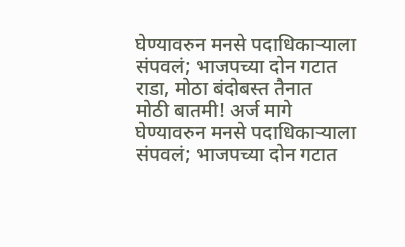घेण्यावरुन मनसे पदाधिकाऱ्याला संपवलं; भाजपच्या दोन गटात राडा, मोठा बंदोबस्त तैनात
मोठी बातमी! अर्ज मागे घेण्यावरुन मनसे पदाधिकाऱ्याला संपवलं; भाजपच्या दोन गटात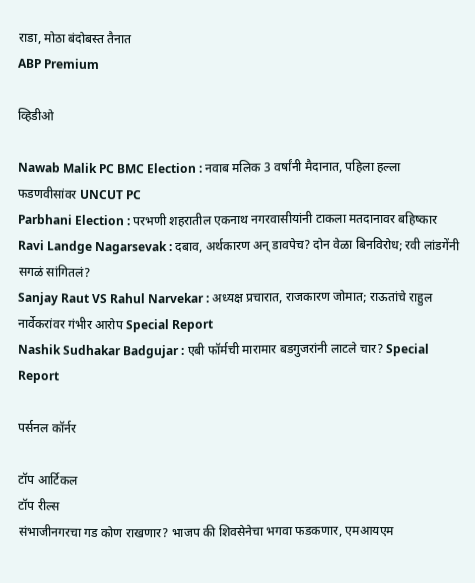राडा, मोठा बंदोबस्त तैनात
ABP Premium

व्हिडीओ

Nawab Malik PC BMC Election : नवाब मलिक 3 वर्षांनी मैदानात, पहिला हल्ला फडणवीसांवर UNCUT PC
Parbhani Election : परभणी शहरातील एकनाथ नगरवासीयांनी टाकला मतदानावर बहिष्कार
Ravi Landge Nagarsevak : दबाव, अर्थकारण अन् डावपेच? दोन वेळा बिनविरोध; रवी लांडगेंनी सगळं सांगितलं?
Sanjay Raut VS Rahul Narvekar : अध्यक्ष प्रचारात, राजकारण जोमात; राऊतांचे राहुल नार्वेकरांवर गंभीर आरोप Special Report
Nashik Sudhakar Badgujar : एबी फॉर्मची मारामार बडगुजरांनी लाटले चार? Special Report

पर्सनल कॉर्नर

टॉप आर्टिकल
टॉप रील्स
संभाजीनगरचा गड कोण राखणार? भाजप की शिवसेनेचा भगवा फडकणार, एमआयएम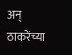अन् ठाकरेंच्या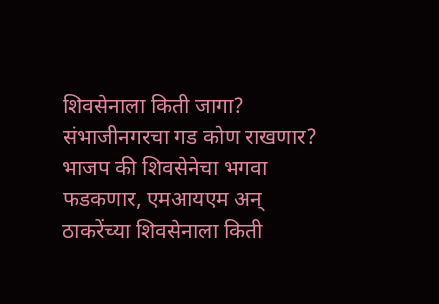शिवसेनाला किती जागा?
संभाजीनगरचा गड कोण राखणार? भाजप की शिवसेनेचा भगवा फडकणार, एमआयएम अन् ठाकरेंच्या शिवसेनाला किती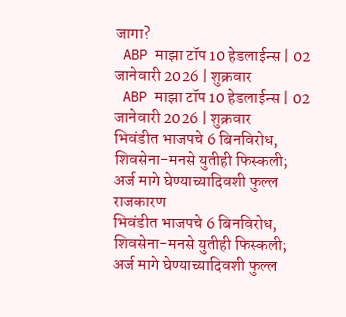जागा?
 ABP माझा टॉप 10 हेडलाईन्स | 02 जानेवारी 2026 | शुक्रवार
 ABP माझा टॉप 10 हेडलाईन्स | 02 जानेवारी 2026 | शुक्रवार
भिवंडीत भाजपचे 6 बिनविरोध, शिवसेना-मनसे युतीही फिस्कली; अर्ज मागे घेण्याच्यादिवशी फुल्ल राजकारण
भिवंडीत भाजपचे 6 बिनविरोध, शिवसेना-मनसे युतीही फिस्कली; अर्ज मागे घेण्याच्यादिवशी फुल्ल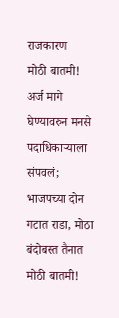राजकारण
मोठी बातमी! अर्ज मागे घेण्यावरुन मनसे पदाधिकाऱ्याला संपवलं; भाजपच्या दोन गटात राडा, मोठा बंदोबस्त तैनात
मोठी बातमी!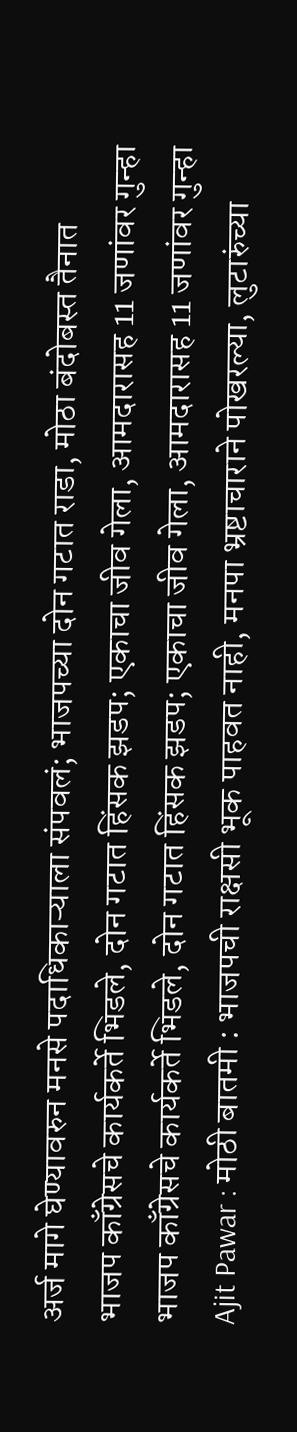अर्ज मागे घेण्यावरुन मनसे पदाधिकाऱ्याला संपवलं; भाजपच्या दोन गटात राडा, मोठा बंदोबस्त तैनात
भाजप काँग्रेसचे कार्यकर्ते भिडले, दोन गटात हिंसक झडप; एकाचा जीव गेला, आमदारासह 11 जणांवर गुन्हा
भाजप काँग्रेसचे कार्यकर्ते भिडले, दोन गटात हिंसक झडप; एकाचा जीव गेला, आमदारासह 11 जणांवर गुन्हा
Ajit Pawar : मोठी बातमी : भाजपची राक्षसी भूक पाहवत नाही, मनपा भ्रष्टाचाराने पोखरल्या, लुटारुंच्या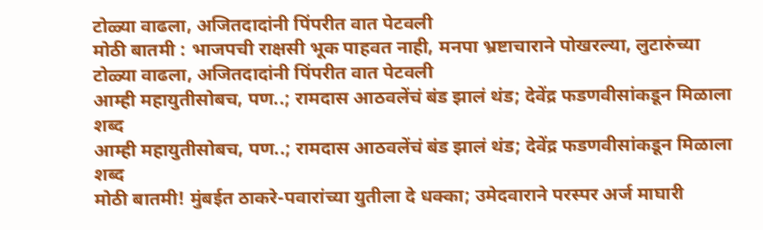टोळ्या वाढला, अजितदादांनी पिंपरीत वात पेटवली
मोठी बातमी : भाजपची राक्षसी भूक पाहवत नाही, मनपा भ्रष्टाचाराने पोखरल्या, लुटारुंच्या टोळ्या वाढला, अजितदादांनी पिंपरीत वात पेटवली
आम्ही महायुतीसोबच, पण..; रामदास आठवलेंचं बंड झालं थंड; देवेंद्र फडणवीसांकडून मिळाला शब्द
आम्ही महायुतीसोबच, पण..; रामदास आठवलेंचं बंड झालं थंड; देवेंद्र फडणवीसांकडून मिळाला शब्द
मोठी बातमी! मुंबईत ठाकरे-पवारांच्या युतीला दे धक्का; उमेदवाराने परस्पर अर्ज माघारी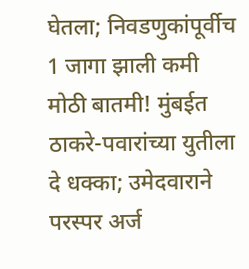घेतला; निवडणुकांपूर्वीच 1 जागा झाली कमी
मोठी बातमी! मुंबईत ठाकरे-पवारांच्या युतीला दे धक्का; उमेदवाराने परस्पर अर्ज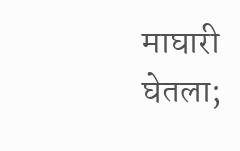माघारी घेतला;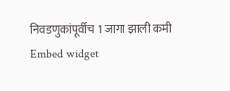निवडणुकांपूर्वीच 1 जागा झाली कमी
Embed widget